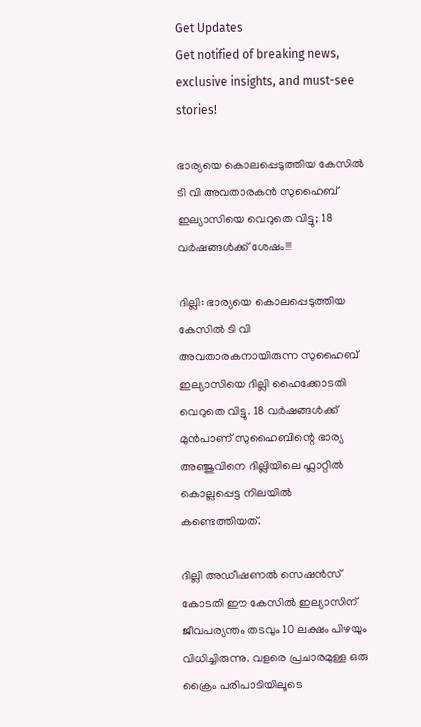Get Updates
Get notified of breaking news, exclusive insights, and must-see stories!

ഭാര്യയെ കൊലപ്പെടുത്തിയ കേസിൽ ടി വി അവതാരകൻ സുഹൈബ് ഇല്യാസിയെ വെറുതെ വിട്ടു; 18 വർഷങ്ങൾക്ക് ശേഷം!!!

ദില്ലി: ഭാര്യയെ കൊലപ്പെടുത്തിയ കേസിൽ ടി വി അവതാരകനായിരുന്ന സുഹൈബ് ഇല്യാസിയെ ദില്ലി ഹൈക്കോടതി വെറുതെ വിട്ടു. 18 വർഷങ്ങൾക്ക് മുൻപാണ് സുഹൈബിന്റെ ഭാര്യ അഞ്ജുവിനെ ദില്ലിയിലെ ഫ്ലാറ്റിൽ കൊല്ലപ്പെട്ട നിലയിൽ കണ്ടെത്തിയത്.

ദില്ലി അഡീഷണൽ സെഷൻസ് കോടതി ഈ കേസിൽ ഇല്യാസിന് ജീവപര്യന്തം തടവും 10 ലക്ഷം പിഴയും വിധിച്ചിരുന്നു. വളരെ പ്രചാരമുള്ള ഒരു ക്രൈം പരിപാടിയിലൂടെ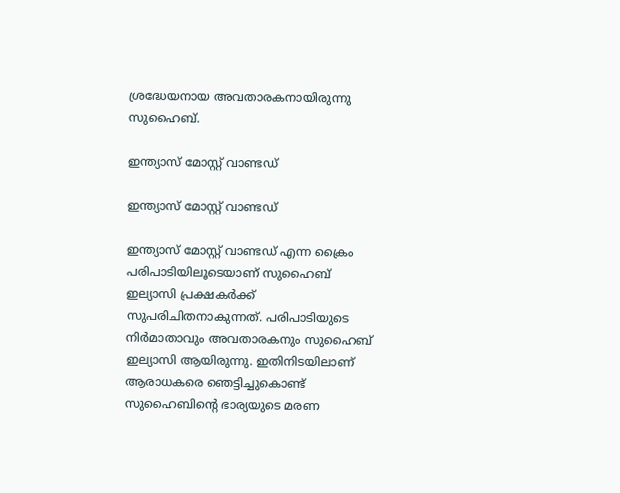ശ്രദ്ധേയനായ അവതാരകനായിരുന്നു സുഹൈബ്.

ഇന്ത്യാസ് മോസ്റ്റ് വാണ്ടഡ്

ഇന്ത്യാസ് മോസ്റ്റ് വാണ്ടഡ്

ഇന്ത്യാസ് മോസ്റ്റ് വാണ്ടഡ് എന്ന ക്രൈം പരിപാടിയിലൂടെയാണ് സുഹൈബ് ഇല്യാസി പ്രക്ഷകർക്ക് സുപരിചിതനാകുന്നത്. പരിപാടിയുടെ നിർമാതാവും അവതാരകനും സുഹൈബ് ഇല്യാസി ആയിരുന്നു. ഇതിനിടയിലാണ് ആരാധകരെ ഞെട്ടിച്ചുകൊണ്ട് സുഹൈബിന്റെ ഭാര്യയുടെ മരണ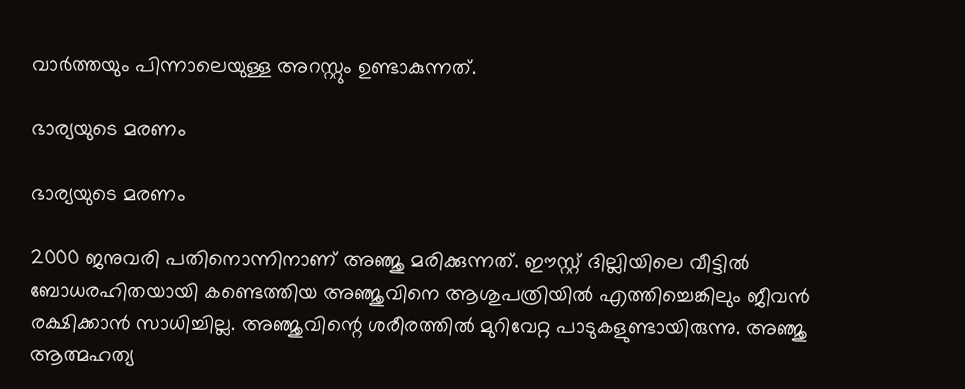വാർത്തയും പിന്നാലെയുള്ള അറസ്റ്റും ഉണ്ടാകുന്നത്.

ഭാര്യയുടെ മരണം

ഭാര്യയുടെ മരണം

2000 ജനുവരി പതിനൊന്നിനാണ് അഞ്ജു മരിക്കുന്നത്. ഈസ്റ്റ് ദില്ലിയിലെ വീട്ടിൽ ബോധരഹിതയായി കണ്ടെത്തിയ അഞ്ജുവിനെ ആശുപത്രിയിൽ എത്തിച്ചെങ്കിലും ജീവൻ രക്ഷിക്കാൻ സാധിച്ചില്ല. അ‍ഞ്ജുവിന്റെ ശരീരത്തിൽ മുറിവേറ്റ പാടുകളുണ്ടായിരുന്നു. അഞ്ജു ആത്മഹത്യ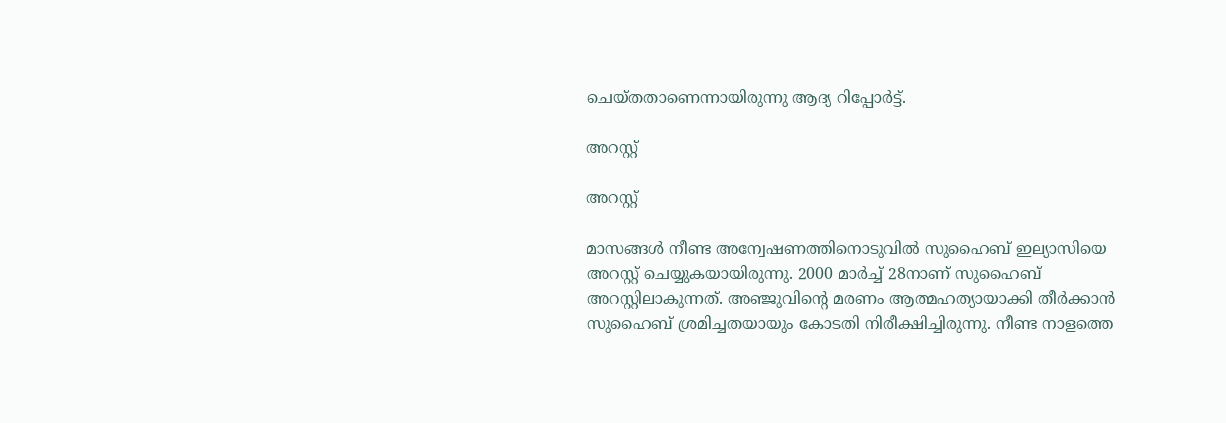ചെയ്തതാണെന്നായിരുന്നു ആദ്യ റിപ്പോർട്ട്.

അറസ്റ്റ്

അറസ്റ്റ്

മാസങ്ങൾ നീണ്ട അന്വേഷണത്തിനൊടുവിൽ സുഹൈബ് ഇല്യാസിയെ അറസ്റ്റ് ചെയ്യുകയായിരുന്നു. 2000 മാർച്ച് 28നാണ് സുഹൈബ് അറസ്റ്റിലാകുന്നത്. അഞ്ജുവിന്റെ മരണം ആത്മഹത്യായാക്കി തീർക്കാൻ സുഹൈബ് ശ്രമിച്ചതയായും കോടതി നിരീക്ഷിച്ചിരുന്നു. നീണ്ട നാളത്തെ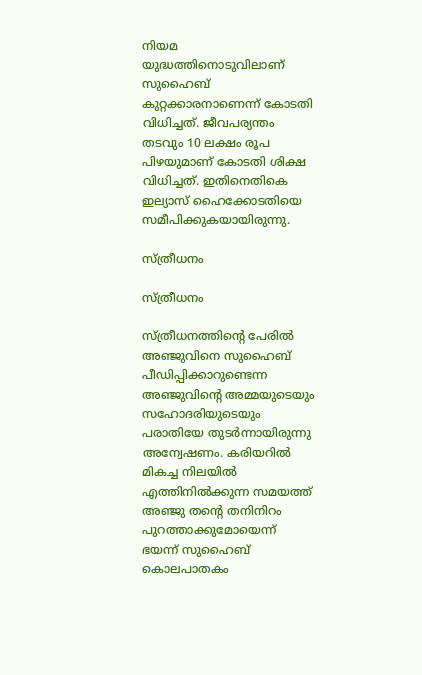നിയമ യുദ്ധത്തിനൊടുവിലാണ് സുഹൈബ് കുറ്റക്കാരനാണെന്ന് കോടതി വിധിച്ചത്. ജീവപര്യന്തം തടവും 10 ലക്ഷം രൂപ പിഴയുമാണ് കോടതി ശിക്ഷ വിധിച്ചത്. ഇതിനെതികെ ഇല്യാസ് ഹൈക്കോടതിയെ സമീപിക്കുകയായിരുന്നു.

സ്ത്രീധനം

സ്ത്രീധനം

സ്ത്രീധനത്തിന്റെ പേരിൽ അഞ്ജുവിനെ സുഹൈബ് പീഡിപ്പിക്കാറുണ്ടെന്ന അഞ്ജുവിന്റെ അമ്മയുടെയും സഹോദരിയുടെയും പരാതിയേ തുടർന്നായിരുന്നു അന്വേഷണം. കരിയറിൽ മികച്ച നിലയിൽ എത്തിനിൽക്കുന്ന സമയത്ത് അ‍ഞ്ജു തന്റെ തനിനിറം പുറത്താക്കുമോയെന്ന് ഭയന്ന് സുഹൈബ് കൊലപാതകം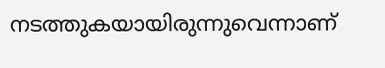നടത്തുകയായിരുന്നുവെന്നാണ്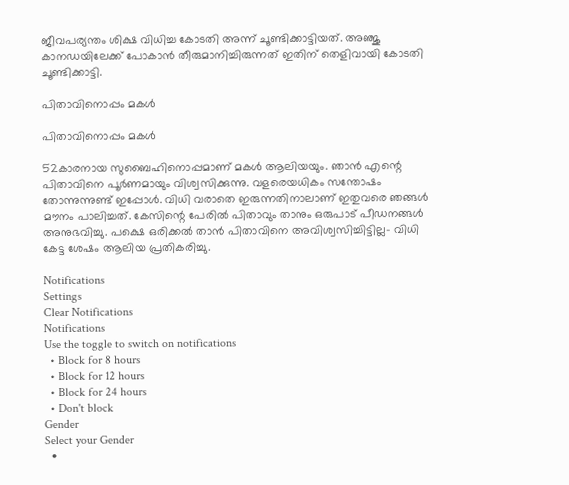ജീവപര്യന്തം ശിക്ഷ വിധിച്ച കോടതി അന്ന് ചൂണ്ടിക്കാട്ടിയത്. അഞ്ജു കാനഡയിലേക്ക് പോകാൻ തീരുമാനിച്ചിരുന്നത് ഇതിന് തെളിവായി കോടതി ചൂണ്ടിക്കാട്ടി.

പിതാവിനൊപ്പം മകൾ

പിതാവിനൊപ്പം മകൾ

52കാരനായ സുബൈഹിനൊപ്പമാണ് മകൾ ആലിയയും. ഞാൻ എന്റെ പിതാവിനെ പൂർണമായും വിശ്വസിക്കുന്നു. വളരെയധികം സന്തോഷം തോന്നുന്നുണ്ട് ഇപ്പോൾ. വിധി വരാതെ ഇരുന്നതിനാലാണ് ഇതുവരെ ഞങ്ങൾ മൗനം പാലിച്ചത്. കേസിന്റെ പേരിൽ പിതാവും താനും ഒരുപാട് പീഡനങ്ങൾ അനുഭവിച്ചു. പക്ഷെ ഒരിക്കൽ താൻ പിതാവിനെ അവിശ്വസിച്ചിട്ടില്ല- വിധി കേട്ട ശേഷം ആലിയ പ്രതികരിച്ചു.

Notifications
Settings
Clear Notifications
Notifications
Use the toggle to switch on notifications
  • Block for 8 hours
  • Block for 12 hours
  • Block for 24 hours
  • Don't block
Gender
Select your Gender
  •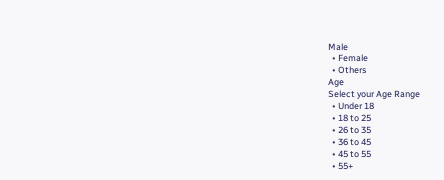Male
  • Female
  • Others
Age
Select your Age Range
  • Under 18
  • 18 to 25
  • 26 to 35
  • 36 to 45
  • 45 to 55
  • 55+